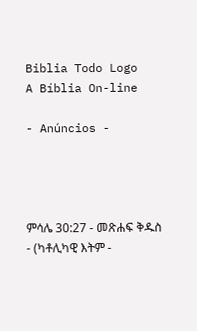Biblia Todo Logo
A Bíblia On-line

- Anúncios -




ምሳሌ 30:27 - መጽሐፍ ቅዱስ - (ካቶሊካዊ እትም -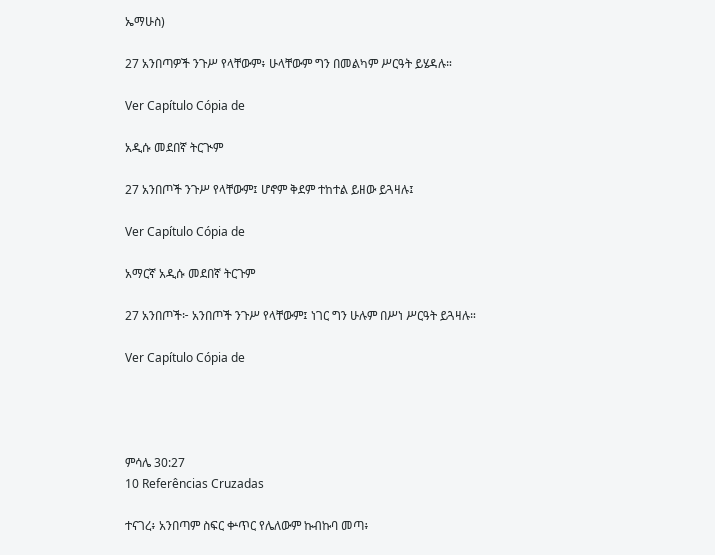ኤማሁስ)

27 አንበጣዎች ንጉሥ የላቸውም፥ ሁላቸውም ግን በመልካም ሥርዓት ይሄዳሉ።

Ver Capítulo Cópia de

አዲሱ መደበኛ ትርጒም

27 አንበጦች ንጉሥ የላቸውም፤ ሆኖም ቅደም ተከተል ይዘው ይጓዛሉ፤

Ver Capítulo Cópia de

አማርኛ አዲሱ መደበኛ ትርጉም

27 አንበጦች፦ አንበጦች ንጉሥ የላቸውም፤ ነገር ግን ሁሉም በሥነ ሥርዓት ይጓዛሉ።

Ver Capítulo Cópia de




ምሳሌ 30:27
10 Referências Cruzadas

ተናገረ፥ አንበጣም ስፍር ቍጥር የሌለውም ኩብኩባ መጣ፥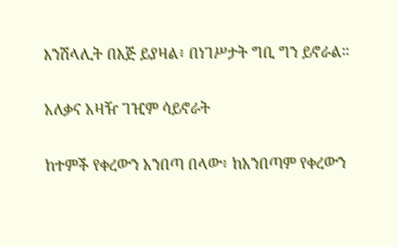እንሽላሊት በእጅ ይያዛል፥ በነገሥታት ግቢ ግን ይኖራል።


አለቃና አዛዥ ገዢም ሳይኖራት


ከተምች የቀረውን አንበጣ በላው፥ ከአንበጣም የቀረውን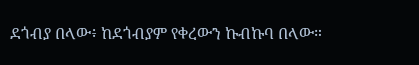ደጎብያ በላው፥ ከደጎብያም የቀረውን ኩብኩባ በላው።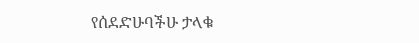የሰደድሁባችሁ ታላቁ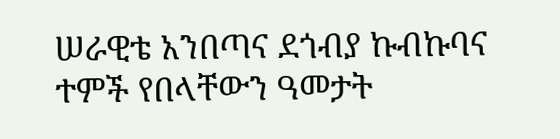ሠራዊቴ አንበጣና ደጎብያ ኩብኩባና ተምች የበላቸውን ዓመታት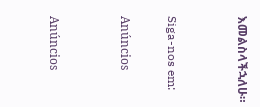እመልስላችኋለሁ።


Siga-nos em:

Anúncios


Anúncios